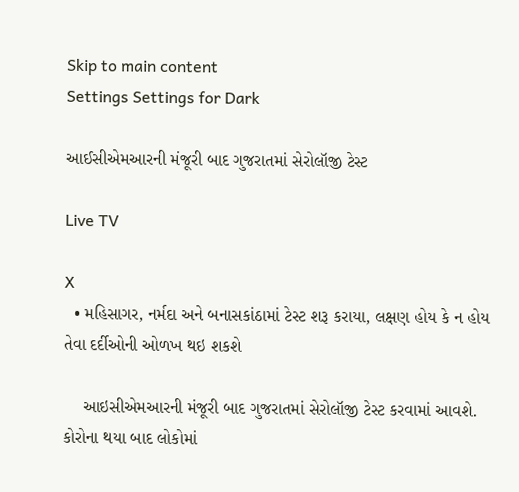Skip to main content
Settings Settings for Dark

આઈસીએમઆરની મંજૂરી બાદ ગુજરાતમાં સેરોલૉજી ટેસ્ટ

Live TV

X
  • મહિસાગર, નર્મદા અને બનાસકાંઠામાં ટેસ્ટ શરૂ કરાયા, લક્ષણ હોય કે ન હોય તેવા દર્દીઓની ઓળખ થઇ શકશે

    આઇસીએમઆરની મંજૂરી બાદ ગુજરાતમાં સેરોલૉજી ટેસ્ટ કરવામાં આવશે. કોરોના થયા બાદ લોકોમાં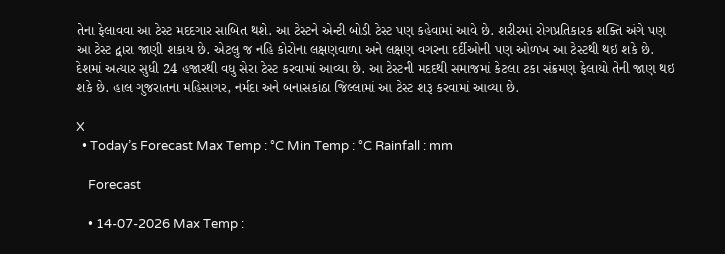તેના ફેલાવવા આ ટેસ્ટ મદદગાર સાબિત થશે. આ ટેસ્ટને એન્ટી બોડી ટેસ્ટ પણ કહેવામાં આવે છે. શરીરમાં રોગપ્રતિકારક શક્તિ અંગે પણ આ ટેસ્ટ દ્વારા જાણી શકાય છે. એટલુ જ નહિ કોરોના લક્ષણવાળા અને લક્ષણ વગરના દર્દીઓની પણ ઓળખ આ ટેસ્ટથી થઇ શકે છે. દેશમાં અત્યાર સુધી 24 હજારથી વધુ સેરા ટેસ્ટ કરવામાં આવ્યા છે. આ ટેસ્ટની મદદથી સમાજમાં કેટલા ટકા સંક્રમણ ફેલાયો તેની જાણ થઇ શકે છે. હાલ ગુજરાતના મહિસાગર, નર્મદા અને બનાસકાંઠા જિલ્લામાં આ ટેસ્ટ શરૂ કરવામાં આવ્યા છે.

X
  • Today’s Forecast Max Temp : °C Min Temp : °C Rainfall : mm

    Forecast

    • 14-07-2026 Max Temp :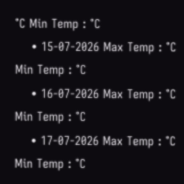°C Min Temp : °C
    • 15-07-2026 Max Temp : °C Min Temp : °C
    • 16-07-2026 Max Temp : °C Min Temp : °C
    • 17-07-2026 Max Temp : °C Min Temp : °C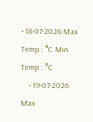• 18-07-2026 Max Temp : °C Min Temp : °C
    • 19-07-2026 Max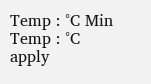Temp : °C Min Temp : °C
apply